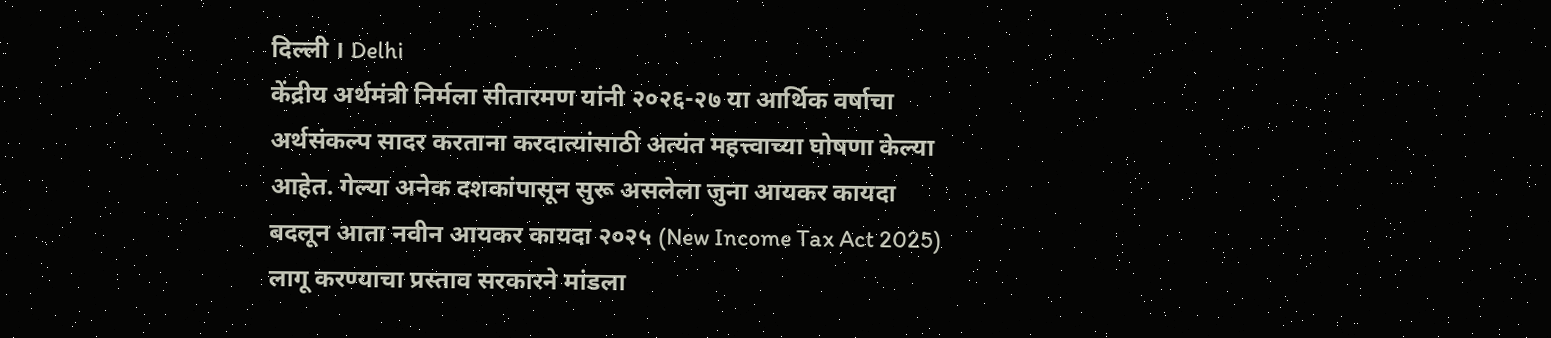दिल्ली । Delhi
केंद्रीय अर्थमंत्री निर्मला सीतारमण यांनी २०२६-२७ या आर्थिक वर्षाचा अर्थसंकल्प सादर करताना करदात्यांसाठी अत्यंत महत्त्वाच्या घोषणा केल्या आहेत. गेल्या अनेक दशकांपासून सुरू असलेला जुना आयकर कायदा बदलून आता नवीन आयकर कायदा २०२५ (New Income Tax Act 2025) लागू करण्याचा प्रस्ताव सरकारने मांडला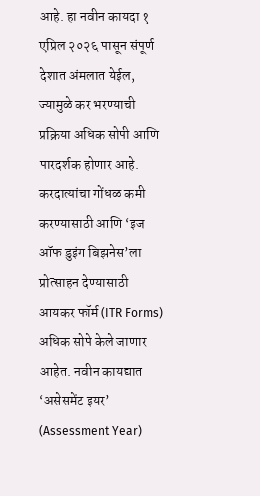आहे. हा नवीन कायदा १ एप्रिल २०२६ पासून संपूर्ण देशात अंमलात येईल, ज्यामुळे कर भरण्याची प्रक्रिया अधिक सोपी आणि पारदर्शक होणार आहे.
करदात्यांचा गोंधळ कमी करण्यासाठी आणि ‘इज ऑफ डुइंग बिझनेस’ला प्रोत्साहन देण्यासाठी आयकर फॉर्म (ITR Forms) अधिक सोपे केले जाणार आहेत. नवीन कायद्यात ‘असेसमेंट इयर’ (Assessment Year)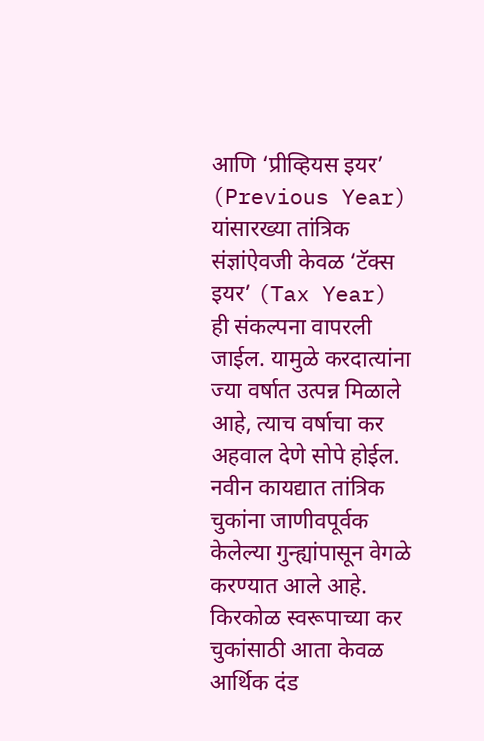आणि ‘प्रीव्हियस इयर’ (Previous Year) यांसारख्या तांत्रिक संज्ञांऐवजी केवळ ‘टॅक्स इयर’ (Tax Year) ही संकल्पना वापरली जाईल. यामुळे करदात्यांना ज्या वर्षात उत्पन्न मिळाले आहे, त्याच वर्षाचा कर अहवाल देणे सोपे होईल.
नवीन कायद्यात तांत्रिक चुकांना जाणीवपूर्वक केलेल्या गुन्ह्यांपासून वेगळे करण्यात आले आहे. किरकोळ स्वरूपाच्या कर चुकांसाठी आता केवळ आर्थिक दंड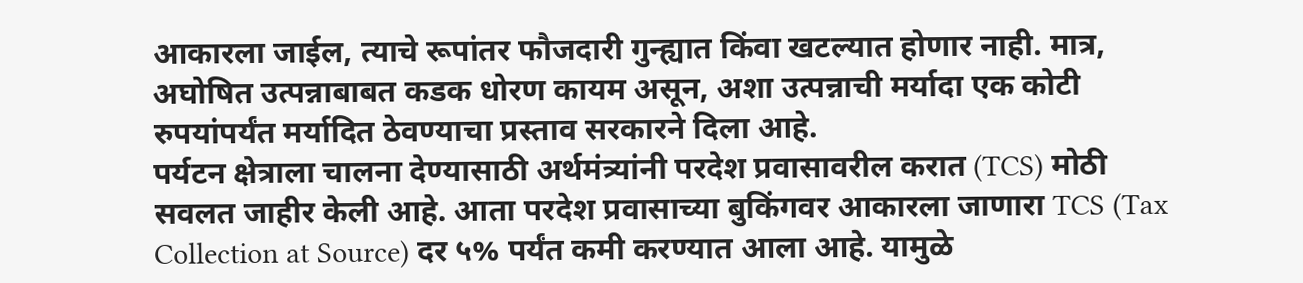आकारला जाईल, त्याचे रूपांतर फौजदारी गुन्ह्यात किंवा खटल्यात होणार नाही. मात्र, अघोषित उत्पन्नाबाबत कडक धोरण कायम असून, अशा उत्पन्नाची मर्यादा एक कोटी रुपयांपर्यंत मर्यादित ठेवण्याचा प्रस्ताव सरकारने दिला आहे.
पर्यटन क्षेत्राला चालना देण्यासाठी अर्थमंत्र्यांनी परदेश प्रवासावरील करात (TCS) मोठी सवलत जाहीर केली आहे. आता परदेश प्रवासाच्या बुकिंगवर आकारला जाणारा TCS (Tax Collection at Source) दर ५% पर्यंत कमी करण्यात आला आहे. यामुळे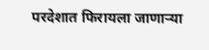परदेशात फिरायला जाणाऱ्या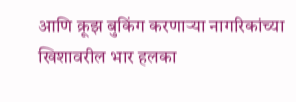आणि क्रूझ बुकिंग करणाऱ्या नागरिकांच्या खिशावरील भार हलका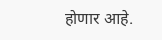होणार आहे.